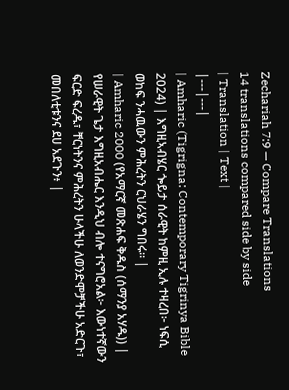Zechariah 7:9 — Compare Translations
14 translations compared side by side
| Translation | Text |
|---|---|
| Amharic (Tigrigna: Contemporary Tigrinya Bible 2024) | እግዚኣብሄር ጐይታ ሰራዊት ከምዚ ኢሉ ተዛረበ፦ ነፍሲ ወከፍ ንሓዉውን ምሕረትን ርህራሄን ግበሩ። |
| Amharic 2000 (የአማርኛ መጽሐፍ ቅዱስ (ሰማንያ አሃዱ)) | የሠራዊት ጌታ እግዚአብሔር እንዲህ ብሎ ተናግሮአል፦ እውነተኛውን ፍርድ ፍረዱ፣ ቸርነትንና ምሕረትን ሁላችሁ ለወንድሞቻችሁ አድርጉ፣ መበለቲቱንና ደሀ አደጉን፥ |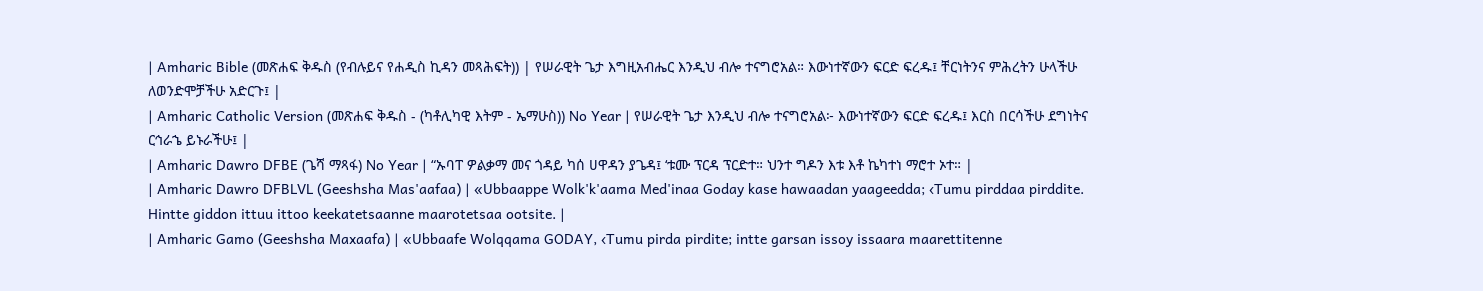| Amharic Bible (መጽሐፍ ቅዱስ (የብሉይና የሐዲስ ኪዳን መጻሕፍት)) | የሠራዊት ጌታ እግዚአብሔር እንዲህ ብሎ ተናግሮአል። እውነተኛውን ፍርድ ፍረዱ፤ ቸርነትንና ምሕረትን ሁላችሁ ለወንድሞቻችሁ አድርጉ፤ |
| Amharic Catholic Version (መጽሐፍ ቅዱስ - (ካቶሊካዊ እትም - ኤማሁስ)) No Year | የሠራዊት ጌታ እንዲህ ብሎ ተናግሮአል፦ እውነተኛውን ፍርድ ፍረዱ፤ እርስ በርሳችሁ ደግነትና ርኅራኄ ይኑራችሁ፤ |
| Amharic Dawro DFBE (ጌሻ ማጻፋ) No Year | “ኡባፐ ዎልቃማ መና ጎዳይ ካሰ ሀዋዳን ያጌዳ፤ ‘ቱሙ ፕርዳ ፕርድተ። ህንተ ግዶን እቱ እቶ ኬካተነ ማሮተ ኦተ። |
| Amharic Dawro DFBLVL (Geeshsha Mas'aafaa) | «Ubbaappe Wolk'k'aama Med'inaa Goday kase hawaadan yaageedda; ‹Tumu pirddaa pirddite. Hintte giddon ittuu ittoo keekatetsaanne maarotetsaa ootsite. |
| Amharic Gamo (Geeshsha Maxaafa) | «Ubbaafe Wolqqama GODAY, ‹Tumu pirda pirdite; intte garsan issoy issaara maarettitenne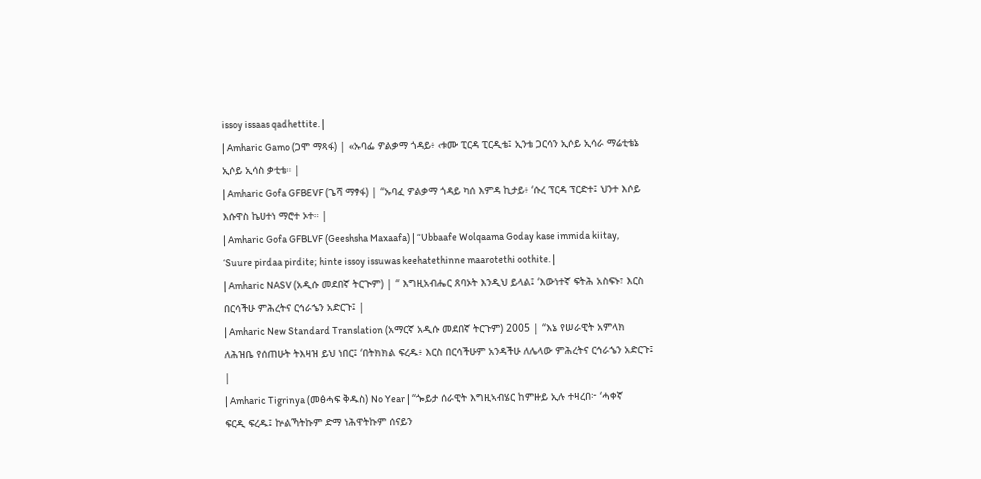issoy issaas qadhettite. |
| Amharic Gamo (ጋሞ ማጻፋ) | «ኡባፌ ዎልቃማ ጎዳይ፥ ‹ቱሙ ፒርዳ ፒርዲቴ፤ ኢንቴ ጋርሳን ኢሶይ ኢሳራ ማሬቲቴኔ ኢሶይ ኢሳስ ቃቲቴ። |
| Amharic Gofa GFBEVF (ጌሻ ማፃፋ) | “ኡባፈ ዎልቃማ ጎዳይ ካሰ እምዳ ኪታይ፥ ‘ሱረ ፕርዳ ፕርድተ፤ ህንተ እሶይ እሱዋስ ኬሀተነ ማሮተ ኦተ። |
| Amharic Gofa GFBLVF (Geeshsha Maxaafa) | “Ubbaafe Wolqaama Goday kase immida kiitay, ‘Suure pirdaa pirdite; hinte issoy issuwas keehatethinne maarotethi oothite. |
| Amharic NASV (አዲሱ መደበኛ ትርጒም) | “ እግዚአብሔር ጸባኦት እንዲህ ይላል፤ ‘እውነተኛ ፍትሕ አስፍኑ፣ እርስ በርሳችሁ ምሕረትና ርኅራኄን አድርጉ፤ |
| Amharic New Standard Translation (አማርኛ አዲሱ መደበኛ ትርጉም) 2005 | “እኔ የሠራዊት አምላክ ለሕዝቤ የሰጠሁት ትእዛዝ ይህ ነበር፤ ‘በትክክል ፍረዱ፥ እርስ በርሳችሁም አንዳችሁ ለሌላው ምሕረትና ርኅራኄን አድርጉ፤ |
| Amharic Tigrinya (መፅሓፍ ቅዱስ) No Year | “ጐይታ ሰራዊት እግዚኣብሄር ከምዙይ ኢሉ ተዛረበ፦ ‘ሓቀኛ ፍርዲ ፍረዱ፤ ኵልኻትኩም ድማ ነሕዋትኩም ሰናይን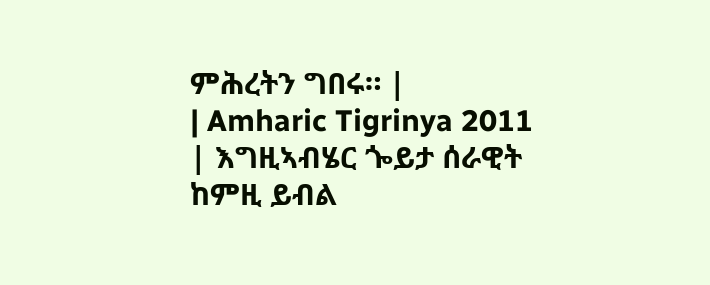ምሕረትን ግበሩ። |
| Amharic Tigrinya 2011 | እግዚኣብሄር ጐይታ ሰራዊት ከምዚ ይብል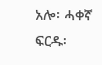አሎ፡ ሓቀኛ ፍርዱ፡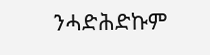ንሓድሕድኩም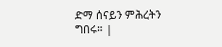ድማ ሰናይን ምሕረትን ግበሩ። |